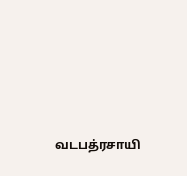வடபத்ரசாயி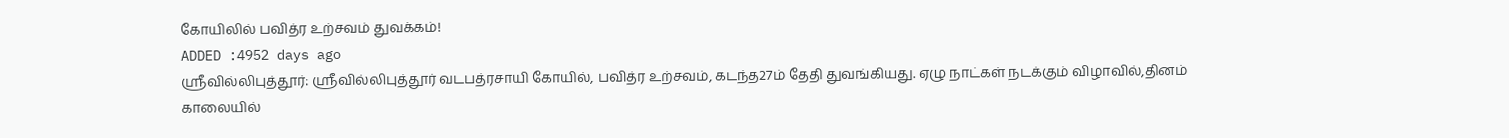கோயிலில் பவித்ர உற்சவம் துவக்கம்!
ADDED :4952 days ago
ஸ்ரீவில்லிபுத்தூர்: ஸ்ரீவில்லிபுத்தூர் வடபத்ரசாயி கோயில், பவித்ர உற்சவம், கடந்த27ம் தேதி துவங்கியது. ஏழு நாட்கள் நடக்கும் விழாவில்,தினம் காலையில்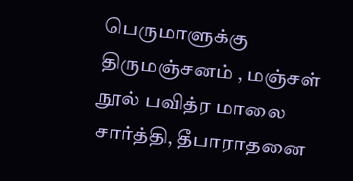பெருமாளுக்கு திருமஞ்சனம் , மஞ்சள் நூல் பவித்ர மாலை சார்த்தி, தீபாராதனை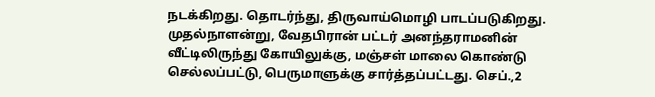நடக்கிறது. தொடர்ந்து, திருவாய்மொழி பாடப்படுகிறது. முதல்நாளன்று, வேதபிரான் பட்டர் அனந்தராமனின் வீட்டிலிருந்து கோயிலுக்கு, மஞ்சள் மாலை கொண்டு செல்லப்பட்டு, பெருமாளுக்கு சார்த்தப்பட்டது. செப்.,2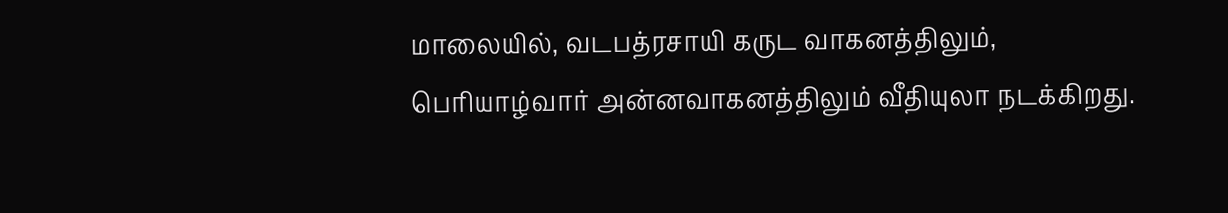மாலையில், வடபத்ரசாயி கருட வாகனத்திலும், பெரியாழ்வார் அன்னவாகனத்திலும் வீதியுலா நடக்கிறது.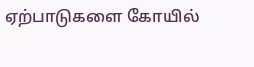ஏற்பாடுகளை கோயில்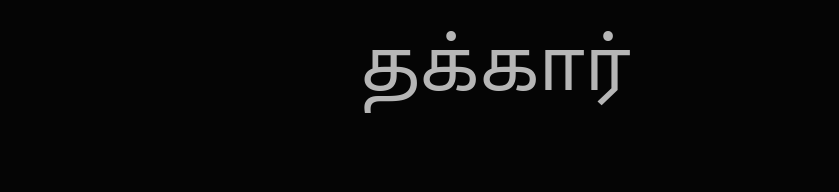தக்கார்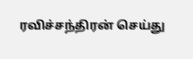ரவிச்சந்திரன் செய்து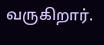வருகிறார்.